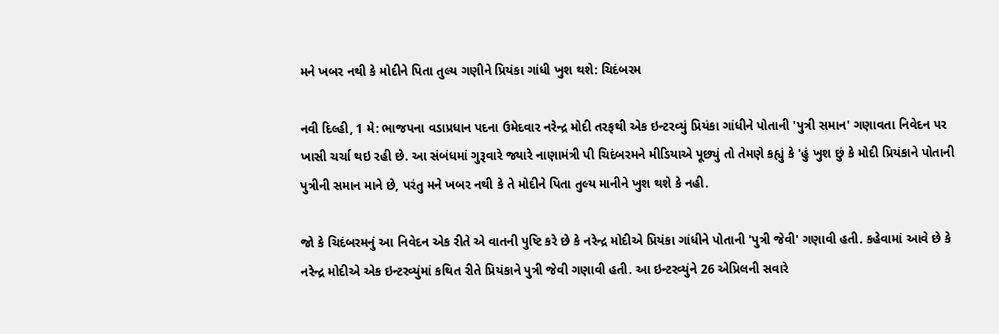મને ખબર નથી કે મોદીને પિતા તુલ્ય ગણીને પ્રિયંકા ગાંધી ખુશ થશે: ચિદંબરમ

નવી દિલ્હી, 1 મે: ભાજપના વડાપ્રધાન પદના ઉમેદવાર નરેન્દ્ર મોદી તરફથી એક ઇન્ટરવ્યું પ્રિયંકા ગાંધીને પોતાની 'પુત્રી સમાન' ગણાવતા નિવેદન પર ખાસી ચર્ચા થઇ રહી છે. આ સંબંધમાં ગુરૂવારે જ્યારે નાણામંત્રી પી ચિદંબરમને મીડિયાએ પૂછ્યું તો તેમણે કહ્યું કે 'હું ખુશ છું કે મોદી પ્રિયંકાને પોતાની પુત્રીની સમાન માને છે, પરંતુ મને ખબર નથી કે તે મોદીને પિતા તુલ્ય માનીને ખુશ થશે કે નહી.

જો કે ચિદંબરમનું આ નિવેદન એક રીતે એ વાતની પુષ્ટિ કરે છે કે નરેન્દ્ર મોદીએ પ્રિયંકા ગાંધીને પોતાની 'પુત્રી જેવી' ગણાવી હતી. કહેવામાં આવે છે કે નરેન્દ્ર મોદીએ એક ઇન્ટરવ્યુંમાં કથિત રીતે પ્રિયંકાને પુત્રી જેવી ગણાવી હતી. આ ઇન્ટરવ્યુંને 26 એપ્રિલની સવારે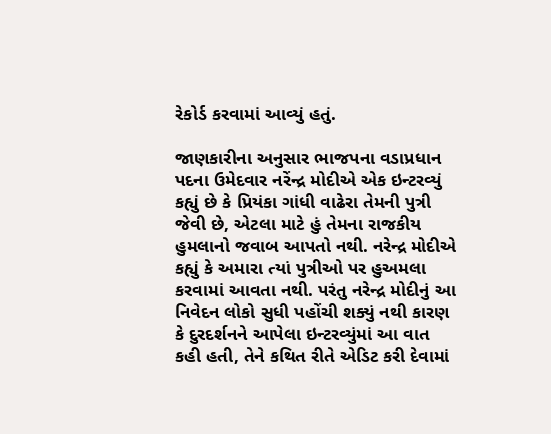રેકોર્ડ કરવામાં આવ્યું હતું.

જાણકારીના અનુસાર ભાજપના વડાપ્રધાન પદના ઉમેદવાર નરેંન્દ્ર મોદીએ એક ઇન્ટરવ્યું કહ્યું છે કે પ્રિયંકા ગાંધી વાઢેરા તેમની પુત્રી જેવી છે, એટલા માટે હું તેમના રાજકીય હુમલાનો જવાબ આપતો નથી. નરેન્દ્ર મોદીએ કહ્યું કે અમારા ત્યાં પુત્રીઓ પર હુઅમલા કરવામાં આવતા નથી. પરંતુ નરેન્દ્ર મોદીનું આ નિવેદન લોકો સુધી પહોંચી શક્યું નથી કારણ કે દુરદર્શનને આપેલા ઇન્ટરવ્યુંમાં આ વાત કહી હતી, તેને કથિત રીતે એડિટ કરી દેવામાં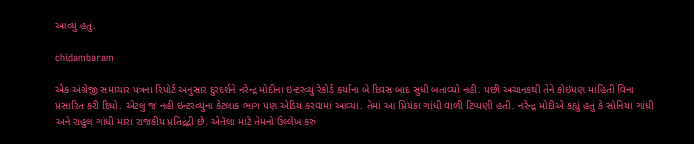આવ્યું હતું.

chidambaram

એક અંગ્રેજી સમાચાર પત્રના રિપોર્ટ અનુસાર દુરદર્શને નરેન્દ્ર મોદીના ઇન્ટરવ્યું રેકોર્ડ કર્યાના બે દિવસ બાદ સુધી બતાવ્યો નહી. પછી અચાનકથી તેને કોઇપણ માહિતી વિના પ્રસારિત કરી દિધો. એટલું જ નહી ઇન્ટરવ્યુંના કેટલાક ભાગ પણ એડિય કરવામાં આવ્યા. તેમાં આ પ્રિયંકા ગાંધી વાળી ટિપ્પણી હતી. નરેન્દ્ર મોદીએ કહ્યું હતું કે સોનિયા ગાંધી અને રાહુલ ગાંધી મારા રાજકીય પ્રતિદ્રંદ્રી છે. એતૅલા માટે તેમનો ઉલ્લેખ કરું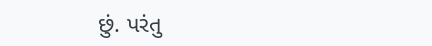છું. પરંતુ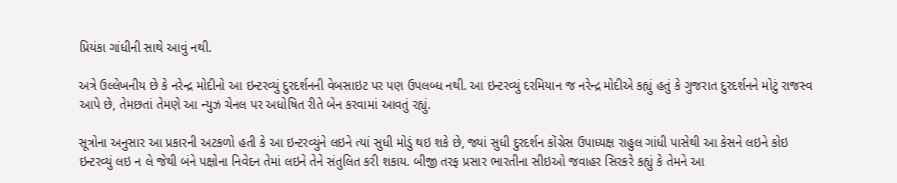પ્રિયંકા ગાંધીની સાથે આવું નથી.

અત્રે ઉલ્લેખનીય છે કે નરેન્દ્ર મોદીનો આ ઇન્ટરવ્યું દુરદર્શનની વેબસાઇટ પર પણ ઉપલબ્ધ નથી. આ ઇન્ટરવ્યું દરમિયાન જ નરેન્દ્ર મોદીએ કહ્યું હતું કે ગુજરાત દુરદર્શનને મોટું રાજસ્વ આપે છે, તેમછતાં તેમણે આ ન્યુઝ ચેનલ પર અધોષિત રીતે બેન કરવામાં આવતું રહ્યું.

સૂત્રોના અનુસાર આ પ્રકારની અટકળો હતી કે આ ઇન્ટરવ્યુંને લઇને ત્યાં સુધી મોડું થઇ શકે છે, જ્યાં સુધી દુરદર્શન કોંગ્રેસ ઉપાધ્યક્ષ રાહુલ ગાંધી પાસેથી આ કેસને લઇને કોઇ ઇન્ટરવ્યું લઇ ન લે જેથી બંને પક્ષોના નિવેદન તેમાં લઇને તેને સંતુલિત કરી શકાય. બીજી તરફ પ્રસાર ભારતીના સીઇઓ જવાહર સિરકરે કહ્યું કે તેમને આ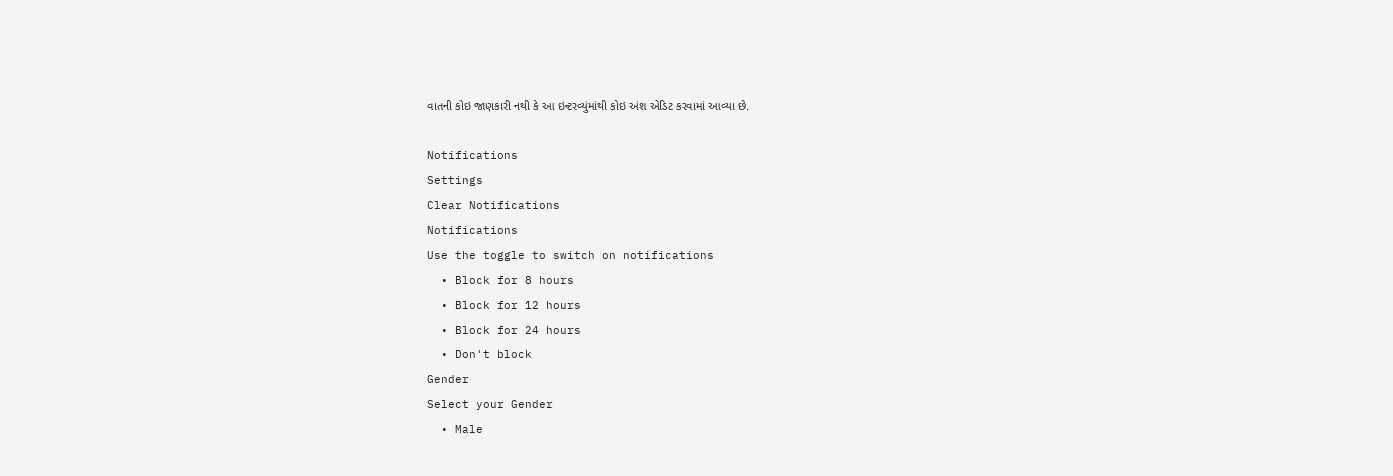વાતની કોઇ જાણકારી નથી કે આ ઇન્ટરવ્યુંમાંથી કોઇ અંશ એડિટ કરવામાં આવ્યા છે.

Notifications
Settings
Clear Notifications
Notifications
Use the toggle to switch on notifications
  • Block for 8 hours
  • Block for 12 hours
  • Block for 24 hours
  • Don't block
Gender
Select your Gender
  • Male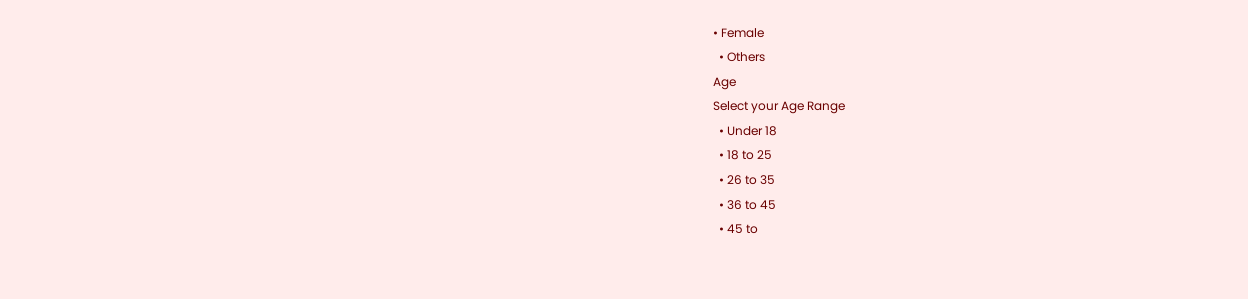• Female
  • Others
Age
Select your Age Range
  • Under 18
  • 18 to 25
  • 26 to 35
  • 36 to 45
  • 45 to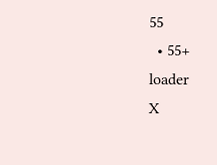55
  • 55+
loader
X